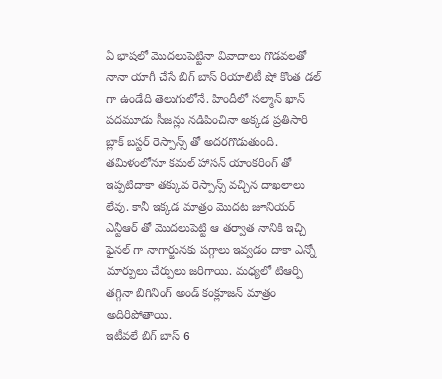ఏ భాషలో మొదలుపెట్టినా వివాదాలు గొడవలతో నానా యాగీ చేసే బిగ్ బాస్ రియాలిటీ షో కొంత డల్ గా ఉండేది తెలుగులోనే. హిందీలో సల్మాన్ ఖాన్ పదమూడు సీజన్లు నడిపించినా అక్కడ ప్రతిసారి బ్లాక్ బస్టర్ రెస్పాన్స్ తో అదరగొడుతుంది. తమిళంలోనూ కమల్ హాసన్ యాంకరింగ్ తో ఇప్పటిదాకా తక్కువ రెస్పాన్స్ వచ్చిన దాఖలాలు లేవు. కానీ ఇక్కడ మాత్రం మొదట జూనియర్ ఎన్టీఆర్ తో మొదలుపెట్టి ఆ తర్వాత నానికి ఇచ్చి ఫైనల్ గా నాగార్జునకు పగ్గాలు ఇవ్వడం దాకా ఎన్నో మార్పులు చేర్పులు జరిగాయి. మధ్యలో టిఆర్పి తగ్గినా బిగినింగ్ అండ్ కంక్లూజన్ మాత్రం అదిరిపోతాయి.
ఇటీవలే బిగ్ బాస్ 6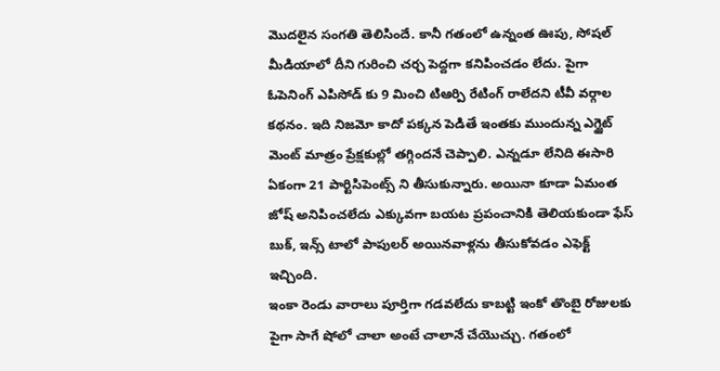మొదలైన సంగతి తెలిసిందే. కానీ గతంలో ఉన్నంత ఊపు, సోషల్ మీడియాలో దీని గురించి చర్చ పెద్దగా కనిపించడం లేదు. పైగా ఓపెనింగ్ ఎపిసోడ్ కు 9 మించి టిఆర్పి రేటింగ్ రాలేదని టీవీ వర్గాల కథనం. ఇది నిజమో కాదో పక్కన పెడితే ఇంతకు ముందున్న ఎగ్జైట్ మెంట్ మాత్రం ప్రేక్షకుల్లో తగ్గిందనే చెప్పాలి. ఎన్నడూ లేనిది ఈసారి ఏకంగా 21 పార్టిసిపెంట్స్ ని తీసుకున్నారు. అయినా కూడా ఏమంత జోష్ అనిపించలేదు ఎక్కువగా బయట ప్రపంచానికి తెలియకుండా ఫేస్ బుక్, ఇన్స్ టాలో పాపులర్ అయినవాళ్లను తీసుకోవడం ఎఫెక్ట్ ఇచ్చింది.
ఇంకా రెండు వారాలు పూర్తిగా గడవలేదు కాబట్టి ఇంకో తొంబై రోజులకు పైగా సాగే షోలో చాలా అంటే చాలానే చేయొచ్చు. గతంలో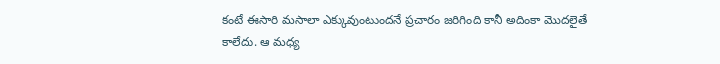కంటే ఈసారి మసాలా ఎక్కువుంటుందనే ప్రచారం జరిగింది కానీ అదింకా మొదలైతే కాలేదు. ఆ మధ్య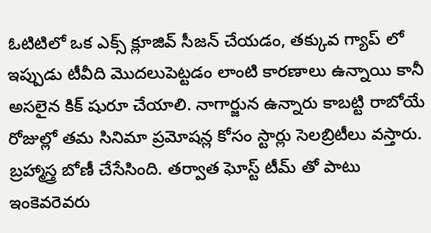ఓటిటిలో ఒక ఎక్స్ క్లూజివ్ సీజన్ చేయడం, తక్కువ గ్యాప్ లో ఇప్పుడు టీవీది మొదలుపెట్టడం లాంటి కారణాలు ఉన్నాయి కానీ అసలైన కిక్ షురూ చేయాలి. నాగార్జున ఉన్నారు కాబట్టి రాబోయే రోజుల్లో తమ సినిమా ప్రమోషన్ల కోసం స్టార్లు సెలబ్రిటీలు వస్తారు. బ్రహ్మాస్త్ర బోణీ చేసేసింది. తర్వాత ఘోస్ట్ టీమ్ తో పాటు ఇంకెవరెవరు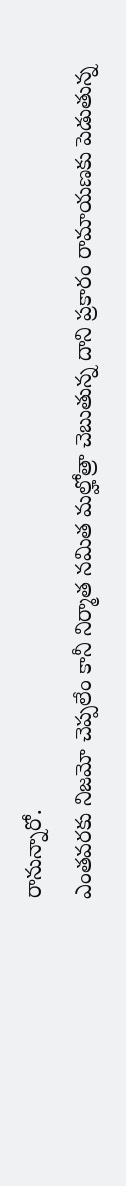రానున్నారో.
ఎంతవరకు నిజమో చెప్పలేం కానీ నిర్మాత నమిత మల్హోత్రా చెబుతున్న దాని ప్రకారం రామాయణకు పెడుతున్న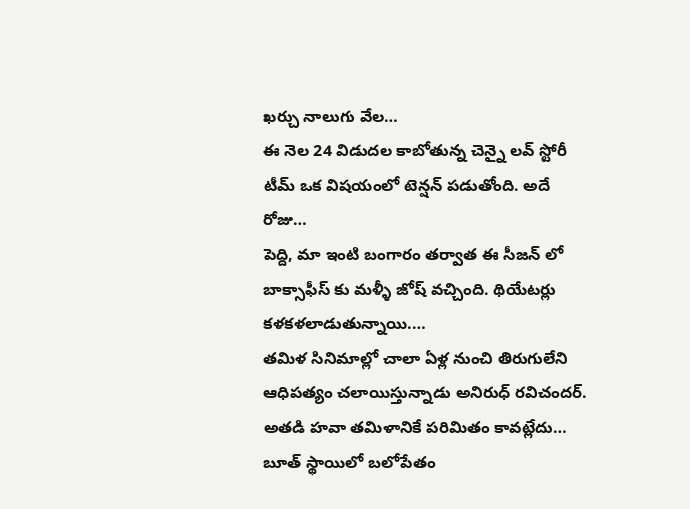ఖర్చు నాలుగు వేల…
ఈ నెల 24 విడుదల కాబోతున్న చెన్నై లవ్ స్టోరీ టీమ్ ఒక విషయంలో టెన్షన్ పడుతోంది. అదే రోజు…
పెద్ది, మా ఇంటి బంగారం తర్వాత ఈ సీజన్ లో బాక్సాఫీస్ కు మళ్ళీ జోష్ వచ్చింది. థియేటర్లు కళకళలాడుతున్నాయి.…
తమిళ సినిమాల్లో చాలా ఏళ్ల నుంచి తిరుగులేని ఆధిపత్యం చలాయిస్తున్నాడు అనిరుధ్ రవిచందర్. అతడి హవా తమిళానికే పరిమితం కావట్లేదు…
బూత్ స్థాయిలో బలోపేతం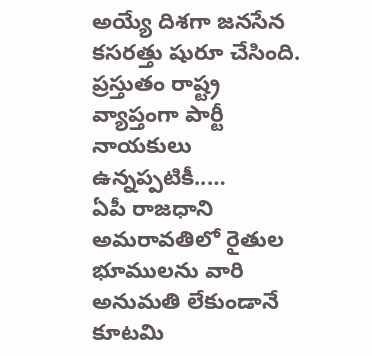అయ్యే దిశగా జనసేన కసరత్తు షురూ చేసింది. ప్రస్తుతం రాష్ట్ర వ్యాప్తంగా పార్టీ నాయకులు ఉన్నప్పటికీ..…
ఏపీ రాజధాని అమరావతిలో రైతుల భూములను వారి అనుమతి లేకుండానే కూటమి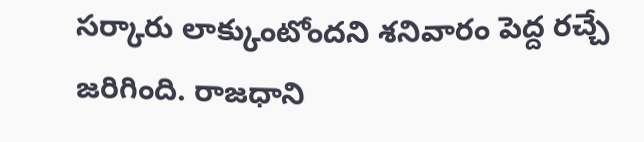సర్కారు లాక్కుంటోందని శనివారం పెద్ద రచ్చే జరిగింది. రాజధాని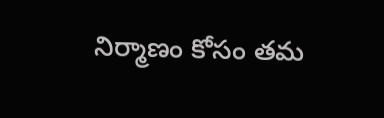నిర్మాణం కోసం తమ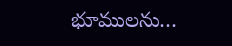భూములను…